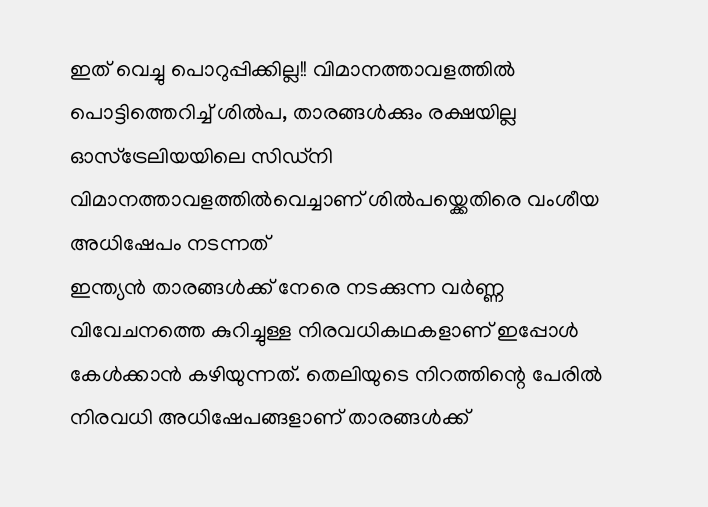ഇത് വെച്ചു പൊറുപ്പിക്കില്ല!! വിമാനത്താവളത്തിൽ പൊട്ടിത്തെറിച്ച് ശിൽപ, താരങ്ങൾക്കും രക്ഷയില്ല
ഓസ്ട്രേലിയയിലെ സിഡ്നി വിമാനത്താവളത്തിൽവെച്ചാണ് ശിൽപയ്ക്കെതിരെ വംശീയ അധിഷേപം നടന്നത്
ഇന്ത്യൻ താരങ്ങൾക്ക് നേരെ നടക്കുന്ന വർണ്ണ വിവേചനത്തെ കുറിച്ചുള്ള നിരവധികഥകളാണ് ഇപ്പോൾ കേൾക്കാൻ കഴിയുന്നത്. തെലിയുടെ നിറത്തിന്റെ പേരിൽ നിരവധി അധിഷേപങ്ങളാണ് താരങ്ങൾക്ക്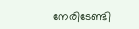നേരിടേണ്ടി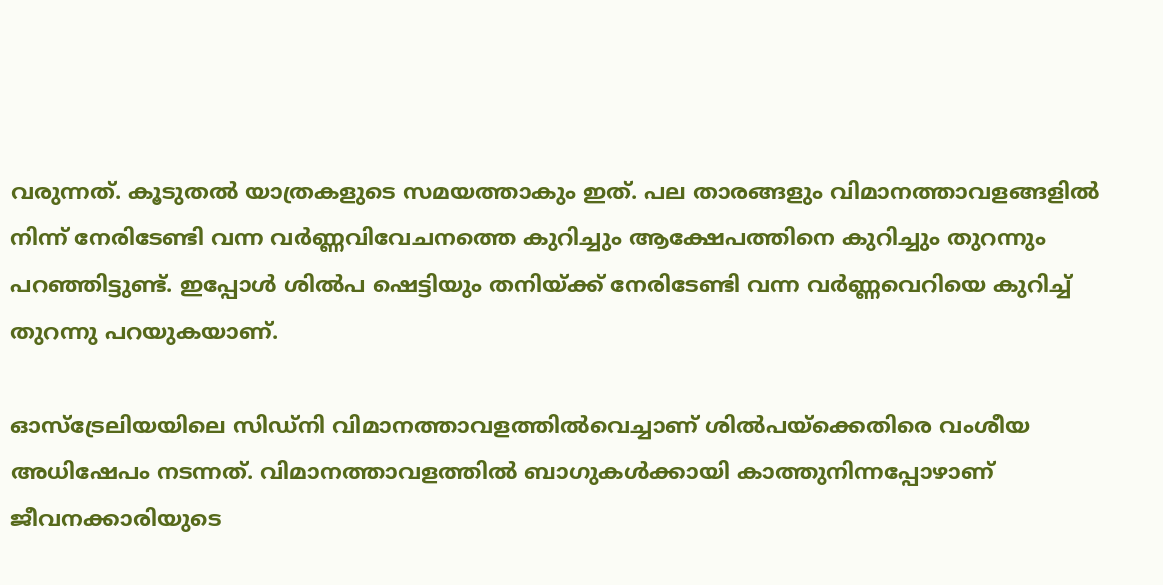വരുന്നത്. കൂടുതൽ യാത്രകളുടെ സമയത്താകും ഇത്. പല താരങ്ങളും വിമാനത്താവളങ്ങളിൽ നിന്ന് നേരിടേണ്ടി വന്ന വർണ്ണവിവേചനത്തെ കുറിച്ചും ആക്ഷേപത്തിനെ കുറിച്ചും തുറന്നും പറഞ്ഞിട്ടുണ്ട്. ഇപ്പോൾ ശിൽപ ഷെട്ടിയും തനിയ്ക്ക് നേരിടേണ്ടി വന്ന വർണ്ണവെറിയെ കുറിച്ച് തുറന്നു പറയുകയാണ്.

ഓസ്ട്രേലിയയിലെ സിഡ്നി വിമാനത്താവളത്തിൽവെച്ചാണ് ശിൽപയ്ക്കെതിരെ വംശീയ അധിഷേപം നടന്നത്. വിമാനത്താവളത്തിൽ ബാഗുകൾക്കായി കാത്തുനിന്നപ്പോഴാണ് ജീവനക്കാരിയുടെ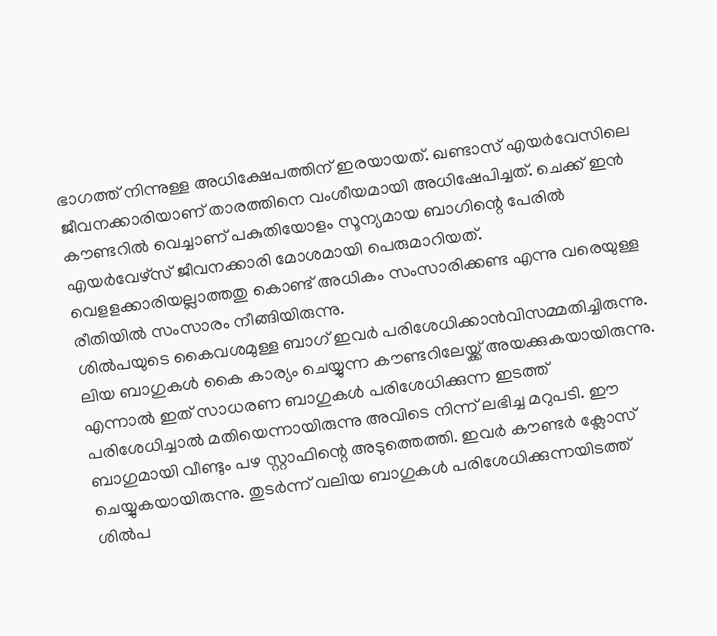ഭാഗത്ത് നിന്നുള്ള അധിക്ഷേപത്തിന് ഇരയായത്. ഖണ്ടാസ് എയർവേസിലെ ജീവനക്കാരിയാണ് താരത്തിനെ വംശീയമായി അധിഷേപിച്ചത്. ചെക്ക് ഇൻ കൗണ്ടറിൽ വെച്ചാണ് പകുതിയോളം സൂന്യമായ ബാഗിന്റെ പേരിൽ എയർവേഴ്സ് ജീവനക്കാരി മോശമായി പെരുമാറിയത്. വെളളക്കാരിയല്ലാത്തതു കൊണ്ട് അധികം സംസാരിക്കണ്ട എന്നു വരെയുള്ള രീതിയിൽ സംസാരം നീങ്ങിയിരുന്നു.
ശിൽപയുടെ കൈവശമുള്ള ബാഗ് ഇവർ പരിശേധിക്കാൻവിസമ്മതിച്ചിരുന്നു. ലിയ ബാഗുകൾ കൈ കാര്യം ചെയ്യുന്ന കൗണ്ടറിലേയ്ക്ക് അയക്കുകയായിരുന്നു. എന്നാൽ ഇത് സാധരണ ബാഗുകൾ പരിശേധിക്കുന്ന ഇടത്ത് പരിശേധിച്ചാൽ മതിയെന്നായിരുന്നു അവിടെ നിന്ന് ലഭിച്ച മറുപടി. ഈ ബാഗുമായി വീണ്ടും പഴ സ്റ്റാഫിന്റെ അടുത്തെത്തി. ഇവർ കൗണ്ടർ ക്ലോസ് ചെയ്യുകയായിരുന്നു. തുടർന്ന് വലിയ ബാഗുകൾ പരിശേധിക്കുന്നയിടത്ത് ശിൽപ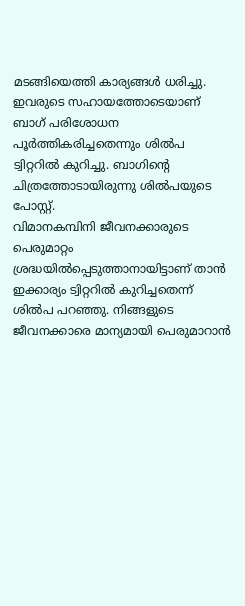മടങ്ങിയെത്തി കാര്യങ്ങൾ ധരിച്ചു. ഇവരുടെ സഹായത്തോടെയാണ് ബാഗ് പരിശോധന പൂർത്തികരിച്ചതെന്നും ശിൽപ ട്വിറ്ററിൽ കുറിച്ചു. ബാഗിന്റെ ചിത്രത്തോടായിരുന്നു ശിൽപയുടെ പോസ്റ്റ്.
വിമാനകമ്പിനി ജീവനക്കാരുടെ പെരുമാറ്റം ശ്രദ്ധയിൽപ്പെടുത്താനായിട്ടാണ് താൻ ഇക്കാര്യം ട്വിറ്ററിൽ കുറിച്ചതെന്ന് ശിൽപ പറഞ്ഞു. നിങ്ങളുടെ ജീവനക്കാരെ മാന്യമായി പെരുമാറാൻ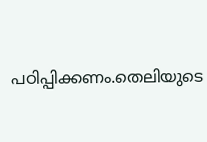പഠിപ്പിക്കണം.തെലിയുടെ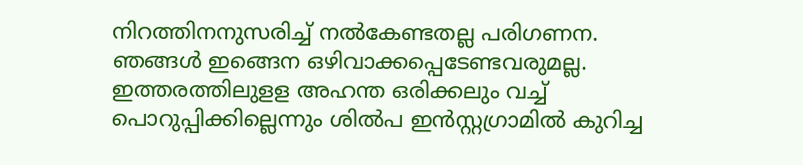നിറത്തിനനുസരിച്ച് നൽകേണ്ടതല്ല പരിഗണന. ഞങ്ങൾ ഇങ്ങെന ഒഴിവാക്കപ്പെടേണ്ടവരുമല്ല. ഇത്തരത്തിലുളള അഹന്ത ഒരിക്കലും വച്ച് പൊറുപ്പിക്കില്ലെന്നും ശിൽപ ഇൻസ്റ്റഗ്രാമിൽ കുറിച്ച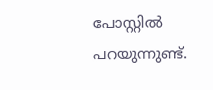പോസ്റ്റിൽ പറയുന്നുണ്ട്.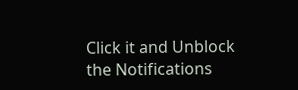Click it and Unblock the Notifications